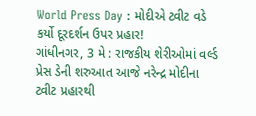World Press Day : મોદીએ ટ્વીટ વડે કર્યો દૂરદર્શન ઉપર પ્રહાર!
ગાંધીનગર, 3 મે : રાજકીય શેરીઓમાં વર્લ્ડ પ્રેસ ડેની શરુઆત આજે નરેન્દ્ર મોદીના ટ્વીટ પ્રહારથી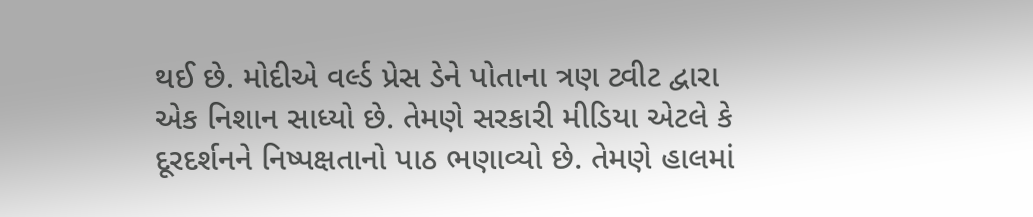થઈ છે. મોદીએ વર્લ્ડ પ્રેસ ડેને પોતાના ત્રણ ટ્વીટ દ્વારા એક નિશાન સાધ્યો છે. તેમણે સરકારી મીડિયા એટલે કે દૂરદર્શનને નિષ્પક્ષતાનો પાઠ ભણાવ્યો છે. તેમણે હાલમાં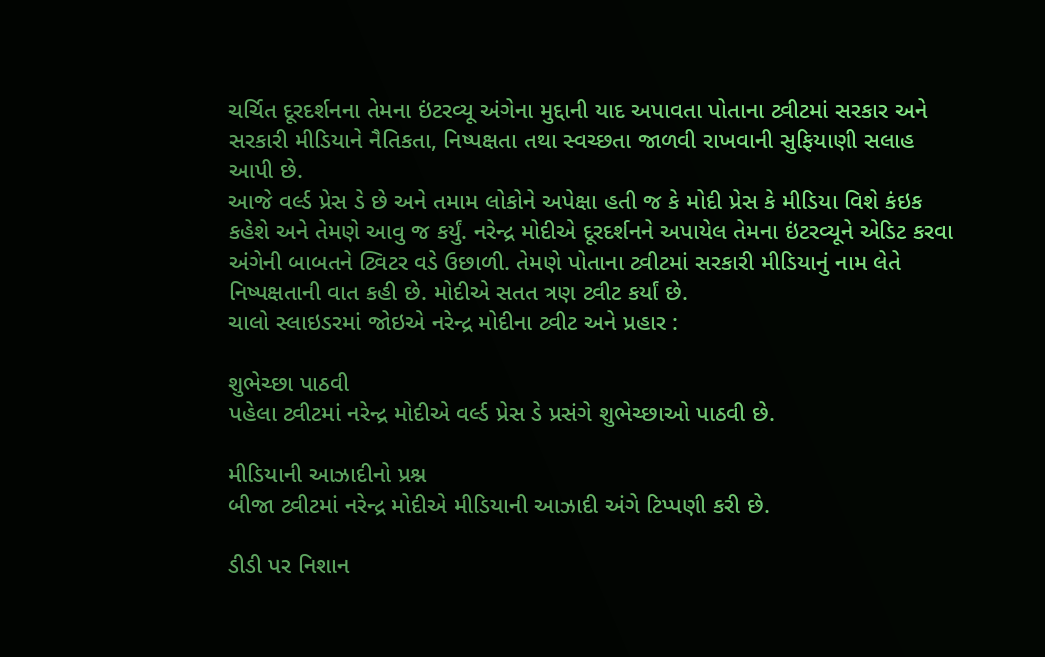ચર્ચિત દૂરદર્શનના તેમના ઇંટરવ્યૂ અંગેના મુદ્દાની યાદ અપાવતા પોતાના ટ્વીટમાં સરકાર અને સરકારી મીડિયાને નૈતિકતા, નિષ્પક્ષતા તથા સ્વચ્છતા જાળવી રાખવાની સુફિયાણી સલાહ આપી છે.
આજે વર્લ્ડ પ્રેસ ડે છે અને તમામ લોકોને અપેક્ષા હતી જ કે મોદી પ્રેસ કે મીડિયા વિશે કંઇક કહેશે અને તેમણે આવુ જ કર્યું. નરેન્દ્ર મોદીએ દૂરદર્શનને અપાયેલ તેમના ઇંટરવ્યૂને એડિટ કરવા અંગેની બાબતને ટ્વિટર વડે ઉછાળી. તેમણે પોતાના ટ્વીટમાં સરકારી મીડિયાનું નામ લેતે નિષ્પક્ષતાની વાત કહી છે. મોદીએ સતત ત્રણ ટ્વીટ કર્યાં છે.
ચાલો સ્લાઇડરમાં જોઇએ નરેન્દ્ર મોદીના ટ્વીટ અને પ્રહાર :

શુભેચ્છા પાઠવી
પહેલા ટ્વીટમાં નરેન્દ્ર મોદીએ વર્લ્ડ પ્રેસ ડે પ્રસંગે શુભેચ્છાઓ પાઠવી છે.

મીડિયાની આઝાદીનો પ્રશ્ન
બીજા ટ્વીટમાં નરેન્દ્ર મોદીએ મીડિયાની આઝાદી અંગે ટિપ્પણી કરી છે.

ડીડી પર નિશાન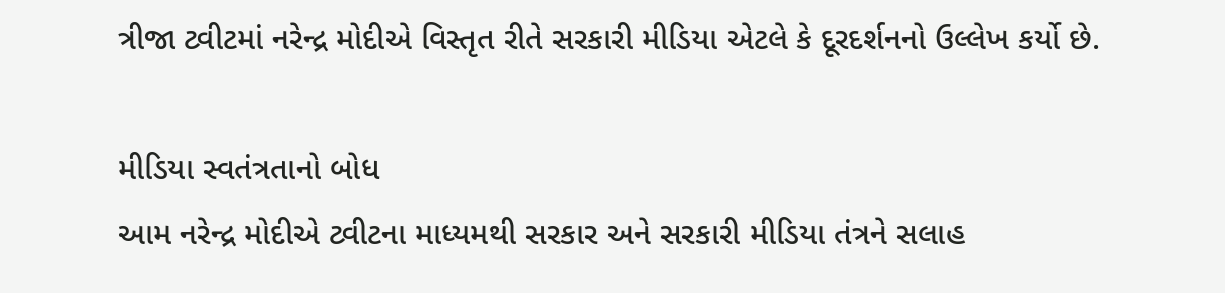ત્રીજા ટ્વીટમાં નરેન્દ્ર મોદીએ વિસ્તૃત રીતે સરકારી મીડિયા એટલે કે દૂરદર્શનનો ઉલ્લેખ કર્યો છે.

મીડિયા સ્વતંત્રતાનો બોધ
આમ નરેન્દ્ર મોદીએ ટ્વીટના માધ્યમથી સરકાર અને સરકારી મીડિયા તંત્રને સલાહ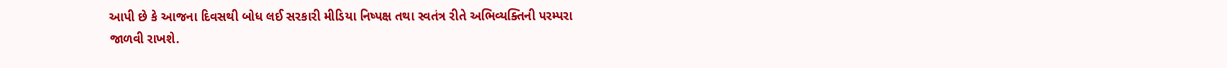આપી છે કે આજના દિવસથી બોધ લઈ સરકારી મીડિયા નિષ્પક્ષ તથા સ્વતંત્ર રીતે અભિવ્યક્તિની પરમ્પરા જાળવી રાખશે.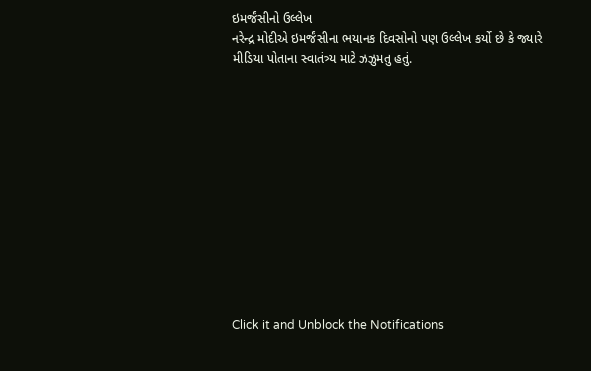ઇમર્જંસીનો ઉલ્લેખ
નરેન્દ્ર મોદીએ ઇમર્જંસીના ભયાનક દિવસોનો પણ ઉલ્લેખ કર્યો છે કે જ્યારે મીડિયા પોતાના સ્વાતંત્ર્ય માટે ઝઝુમતુ હતું.












Click it and Unblock the Notifications